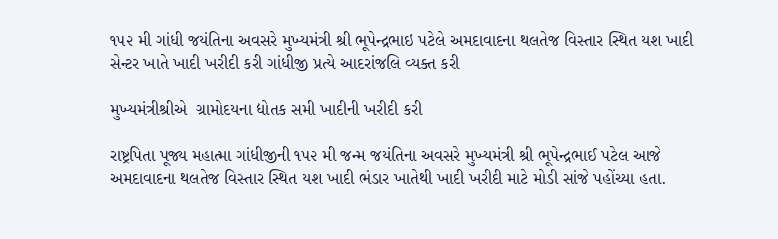૧૫૨ મી ગાંધી જયંતિના અવસરે મુખ્યમંત્રી શ્રી ભૂપેન્દ્રભાઇ પટેલે અમદાવાદના થલતેજ વિસ્તાર સ્થિત યશ ખાદી સેન્ટર ખાતે ખાદી ખરીદી કરી ગાંધીજી પ્રત્યે આદરાંજલિ વ્યક્ત કરી

મુખ્યમંત્રીશ્રીએ  ગ્રામોદયના દ્યોતક સમી ખાદીની ખરીદી કરી

રાષ્ટ્રપિતા પૂજ્ય મહાત્મા ગાંધીજીની ૧૫૨ મી જન્મ જયંતિના અવસરે મુખ્યમંત્રી શ્રી ભૂપેન્દ્રભાઈ પટેલ આજે અમદાવાદના થલતેજ વિસ્તાર સ્થિત યશ ખાદી ભંડાર ખાતેથી ખાદી ખરીદી માટે મોડી સાંજે પહોંચ્યા હતા.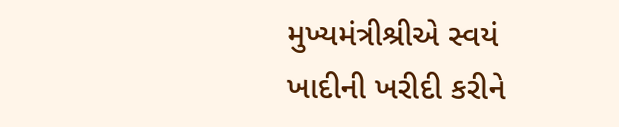મુખ્યમંત્રીશ્રીએ સ્વયં ખાદીની ખરીદી કરીને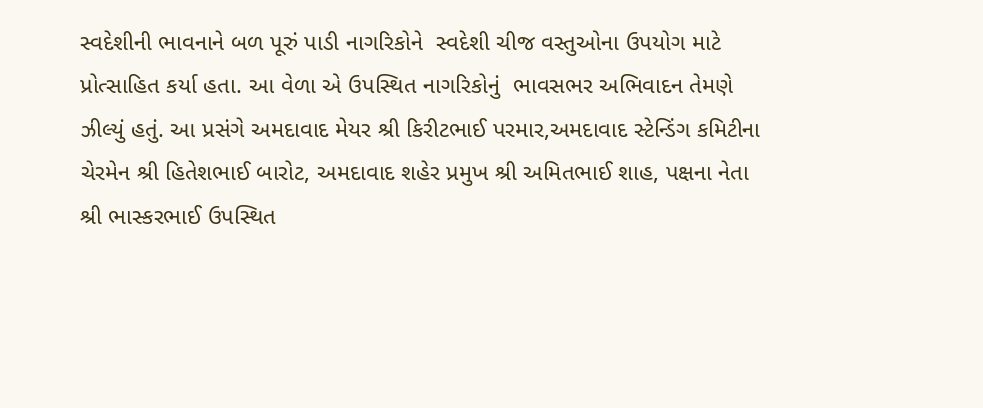સ્વદેશીની ભાવનાને બળ પૂરું પાડી નાગરિકોને  સ્વદેશી ચીજ વસ્તુઓના ઉપયોગ માટે પ્રોત્સાહિત કર્યા હતા. આ વેળા એ ઉપસ્થિત નાગરિકોનું  ભાવસભર અભિવાદન તેમણે ઝીલ્યું હતું. આ પ્રસંગે અમદાવાદ મેયર શ્રી કિરીટભાઈ પરમાર,અમદાવાદ સ્ટેન્ડિંગ કમિટીના ચેરમેન શ્રી હિતેશભાઈ બારોટ, અમદાવાદ શહેર પ્રમુખ શ્રી અમિતભાઈ શાહ, પક્ષના નેતા શ્રી ભાસ્કરભાઈ ઉપસ્થિત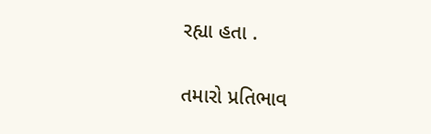રહ્યા હતા .

તમારો પ્રતિભાવ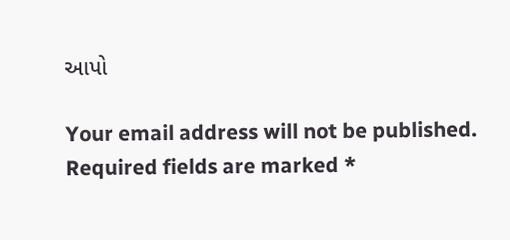આપો

Your email address will not be published. Required fields are marked *